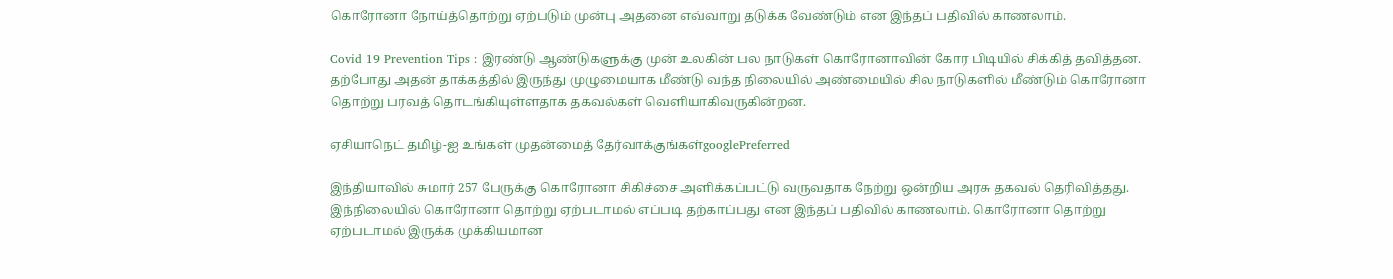கொரோனா நோய்த்தொற்று ஏற்படும் முன்பு அதனை எவ்வாறு தடுக்க வேண்டும் என இந்தப் பதிவில் காணலாம்.

Covid 19 Prevention Tips : இரண்டு ஆண்டுகளுக்கு முன் உலகின் பல நாடுகள் கொரோனாவின் கோர பிடியில் சிக்கித் தவித்தன. தற்போது அதன் தாக்கத்தில் இருந்து முழுமையாக மீண்டு வந்த நிலையில் அண்மையில் சில நாடுகளில் மீண்டும் கொரோனா தொற்று பரவத் தொடங்கியுள்ளதாக தகவல்கள் வெளியாகிவருகின்றன.

ஏசியாநெட் தமிழ்-ஐ உங்கள் முதன்மைத் தேர்வாக்குங்கள்googlePreferred

இந்தியாவில் சுமார் 257 பேருக்கு கொரோனா சிகிச்சை அளிக்கப்பட்டு வருவதாக நேற்று ஒன்றிய அரசு தகவல் தெரிவித்தது. இந்நிலையில் கொரோனா தொற்று ஏற்படாமல் எப்படி தற்காப்பது என இந்தப் பதிவில் காணலாம். கொரோனா தொற்று ஏற்படாமல் இருக்க முக்கியமான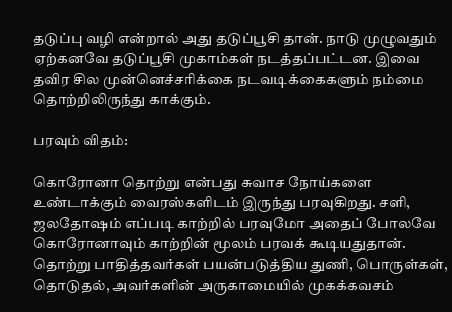தடுப்பு வழி என்றால் அது தடுப்பூசி தான். நாடு முழுவதும் ஏற்கனவே தடுப்பூசி முகாம்கள் நடத்தப்பட்டன. இவை தவிர சில முன்னெச்சரிக்கை நடவடிக்கைகளும் நம்மை தொற்றிலிருந்து காக்கும்.

பரவும் விதம்:

கொரோனா தொற்று என்பது சுவாச நோய்களை உண்டாக்கும் வைரஸ்களிடம் இருந்து பரவுகிறது. சளி, ஜலதோஷம் எப்படி காற்றில் பரவுமோ அதைப் போலவே கொரோனாவும் காற்றின் மூலம் பரவக் கூடியதுதான். தொற்று பாதித்தவர்கள் பயன்படுத்திய துணி, பொருள்கள், தொடுதல், அவர்களின் அருகாமையில் முகக்கவசம்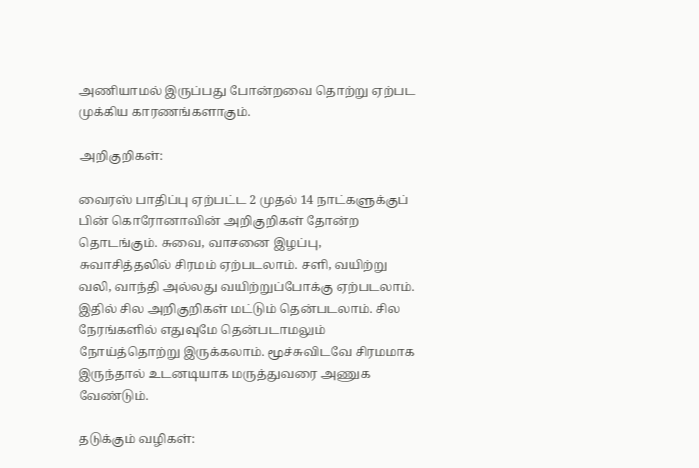அணியாமல் இருப்பது போன்றவை தொற்று ஏற்பட முக்கிய காரணங்களாகும்.

அறிகுறிகள்:

வைரஸ் பாதிப்பு ஏற்பட்ட 2 முதல் 14 நாட்களுக்குப் பின் கொரோனாவின் அறிகுறிகள் தோன்ற தொடங்கும். சுவை, வாசனை இழப்பு, சுவாசித்தலில் சிரமம் ஏற்படலாம். சளி, வயிற்று வலி, வாந்தி அல்லது வயிற்றுப்போக்கு ஏற்படலாம். இதில் சில அறிகுறிகள் மட்டும் தென்படலாம். சில நேரங்களில் எதுவுமே தென்படாமலும் நோய்த்தொற்று இருக்கலாம். மூச்சுவிடவே சிரமமாக இருந்தால் உடனடியாக மருத்துவரை அணுக வேண்டும்.

தடுக்கும் வழிகள்: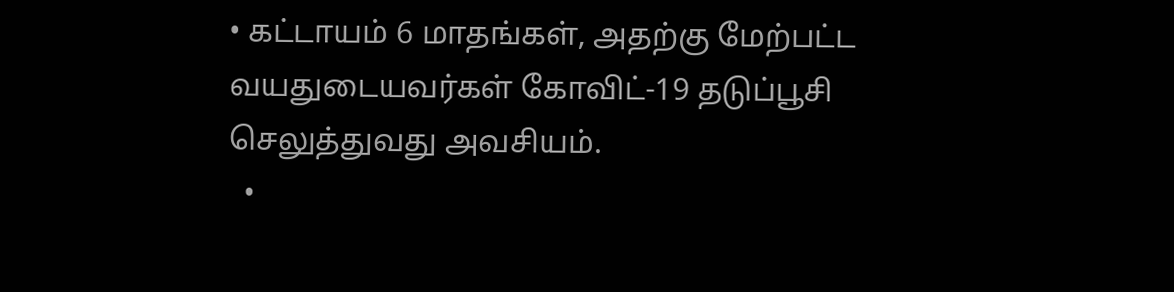• கட்டாயம் 6 மாதங்கள், அதற்கு மேற்பட்ட வயதுடையவர்கள் கோவிட்-19 தடுப்பூசி செலுத்துவது அவசியம்.
  •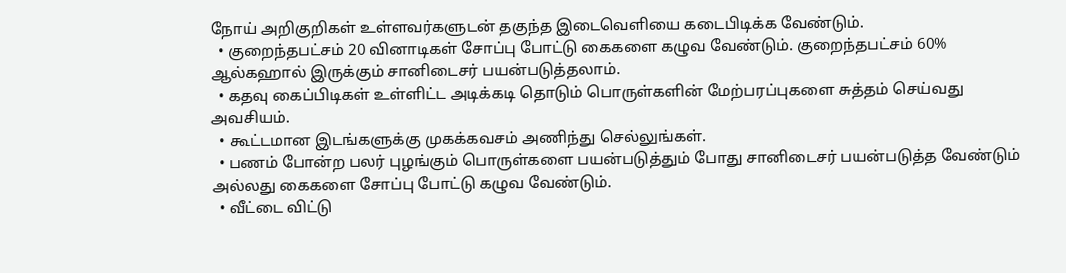நோய் அறிகுறிகள் உள்ளவர்களுடன் தகுந்த இடைவெளியை கடைபிடிக்க வேண்டும்.
  • குறைந்தபட்சம் 20 வினாடிகள் சோப்பு போட்டு கைகளை கழுவ வேண்டும். குறைந்தபட்சம் 60% ஆல்கஹால் இருக்கும் சானிடைசர் பயன்படுத்தலாம்.
  • கதவு கைப்பிடிகள் உள்ளிட்ட அடிக்கடி தொடும் பொருள்களின் மேற்பரப்புகளை சுத்தம் செய்வது அவசியம்.
  • கூட்டமான இடங்களுக்கு முகக்கவசம் அணிந்து செல்லுங்கள்.
  • பணம் போன்ற பலர் புழங்கும் பொருள்களை பயன்படுத்தும் போது சானிடைசர் பயன்படுத்த வேண்டும் அல்லது கைகளை சோப்பு போட்டு கழுவ வேண்டும்.
  • வீட்டை விட்டு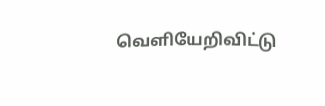வெளியேறிவிட்டு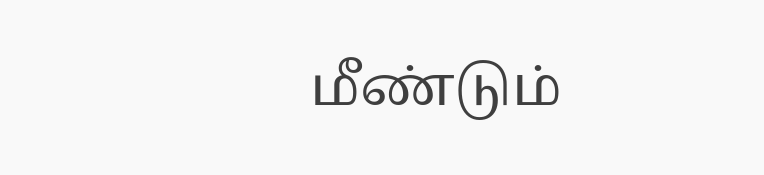மீண்டும்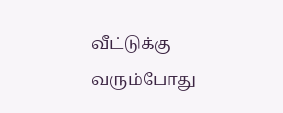வீட்டுக்கு வரும்போது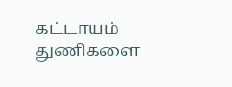கட்டாயம் துணிகளை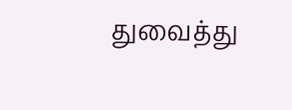துவைத்து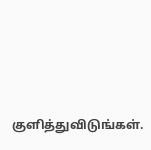குளித்துவிடுங்கள்.